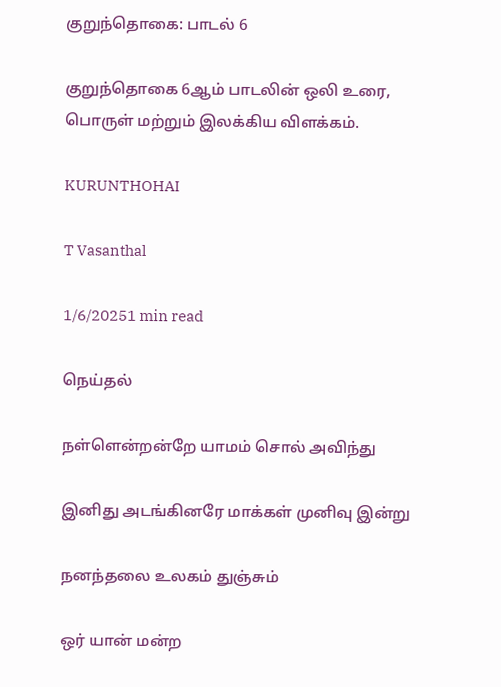குறுந்தொகை: பாடல் 6

குறுந்தொகை 6ஆம் பாடலின் ஒலி உரை, பொருள் மற்றும் இலக்கிய விளக்கம்.

KURUNTHOHAI

T Vasanthal

1/6/20251 min read

நெய்தல்

நள்ளென்றன்றே யாமம் சொல் அவிந்து

இனிது அடங்கினரே மாக்கள் முனிவு இன்று

நனந்தலை உலகம் துஞ்சும்

ஒர் யான் மன்ற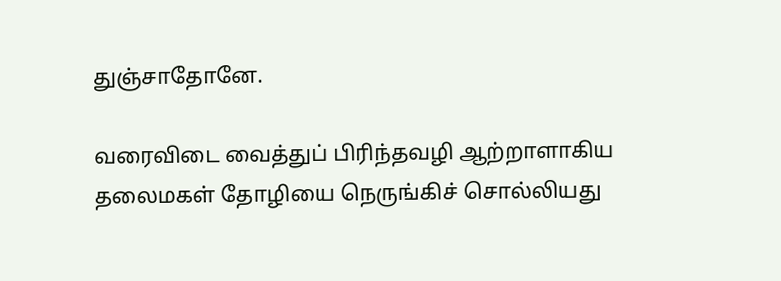துஞ்சாதோனே.

வரைவிடை வைத்துப் பிரிந்தவழி ஆற்றாளாகிய தலைமகள் தோழியை நெருங்கிச் சொல்லியது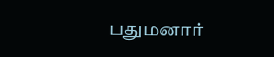பதுமனார்